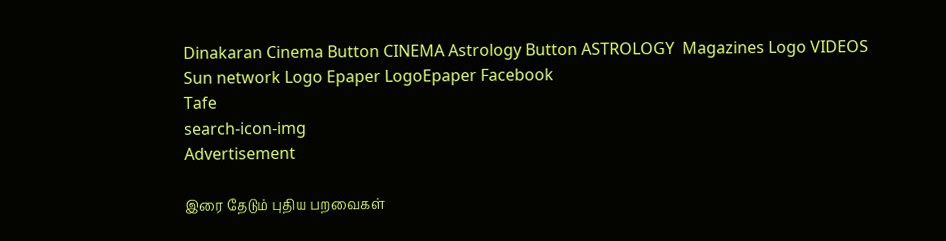Dinakaran Cinema Button CINEMA Astrology Button ASTROLOGY  Magazines Logo VIDEOS Sun network Logo Epaper LogoEpaper Facebook
Tafe
search-icon-img
Advertisement

இரை தேடும் புதிய பறவைகள்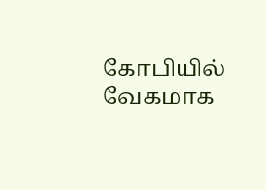கோபியில் வேகமாக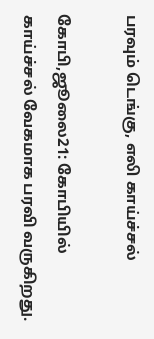பரவும் டெங்கு, எலி காய்ச்சல்

கோபி,ஜூலை21: கோபியில் காய்ச்சல் வேகமாக பரவி வருகிறது.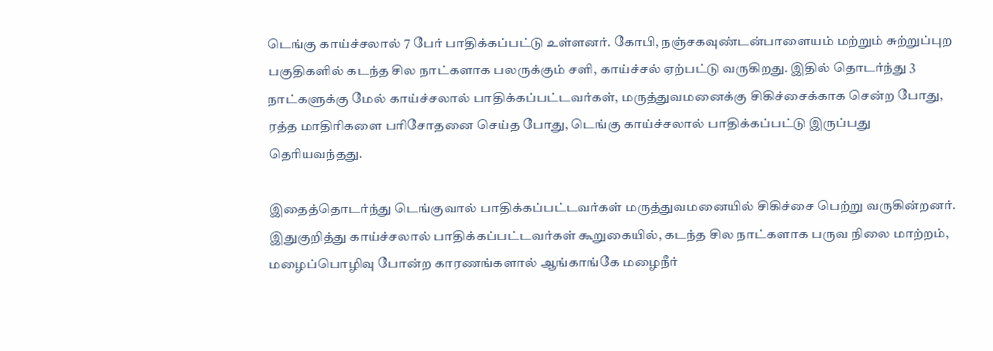டெங்கு காய்ச்சலால் 7 பேர் பாதிக்கப்பட்டு உள்ளனர். கோபி, நஞ்சகவுண்டன்பாளையம் மற்றும் சுற்றுப்புற பகுதிகளில் கடந்த சில நாட்களாக பலருக்கும் சளி, காய்ச்சல் ஏற்பட்டு வருகிறது. இதில் தொடர்ந்து 3 நாட்களுக்கு மேல் காய்ச்சலால் பாதிக்கப்பட்டவர்கள், மருத்துவமனைக்கு சிகிச்சைக்காக சென்ற போது, ரத்த மாதிரிகளை பரிசோதனை செய்த போது, டெங்கு காய்ச்சலால் பாதிக்கப்பட்டு இருப்பது தெரியவந்தது.

இதைத்தொடர்ந்து டெங்குவால் பாதிக்கப்பட்டவர்கள் மருத்துவமனையில் சிகிச்சை பெற்று வருகின்றனர். இதுகுறித்து காய்ச்சலால் பாதிக்கப்பட்டவர்கள் கூறுகையில், கடந்த சில நாட்களாக பருவ நிலை மாற்றம், மழைப்பொழிவு போன்ற காரணங்களால் ஆங்காங்கே மழைநீர்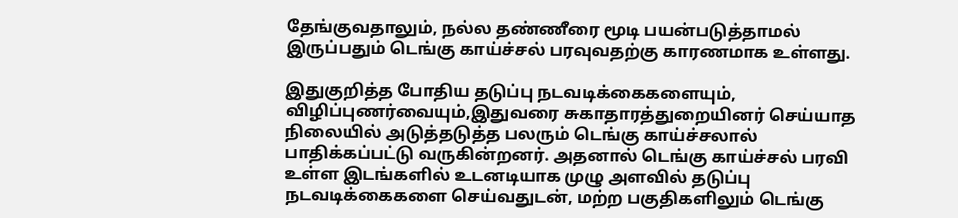தேங்குவதாலும், நல்ல தண்ணீரை மூடி பயன்படுத்தாமல் இருப்பதும் டெங்கு காய்ச்சல் பரவுவதற்கு காரணமாக உள்ளது.

இதுகுறித்த போதிய தடுப்பு நடவடிக்கைகளையும், விழிப்புணர்வையும்,இதுவரை சுகாதாரத்துறையினர் செய்யாத நிலையில் அடுத்தடுத்த பலரும் டெங்கு காய்ச்சலால் பாதிக்கப்பட்டு வருகின்றனர். அதனால் டெங்கு காய்ச்சல் பரவி உள்ள இடங்களில் உடனடியாக முழு அளவில் தடுப்பு நடவடிக்கைகளை செய்வதுடன், மற்ற பகுதிகளிலும் டெங்கு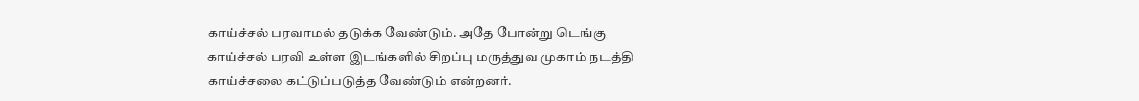காய்ச்சல் பரவாமல் தடுக்க வேண்டும். அதே போன்று டெங்கு காய்ச்சல் பரவி உள்ள இடங்களில் சிறப்பு மருத்துவ முகாம் நடத்தி காய்ச்சலை கட்டுப்படுத்த வேண்டும் என்றனர்.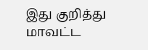இது குறித்து மாவட்ட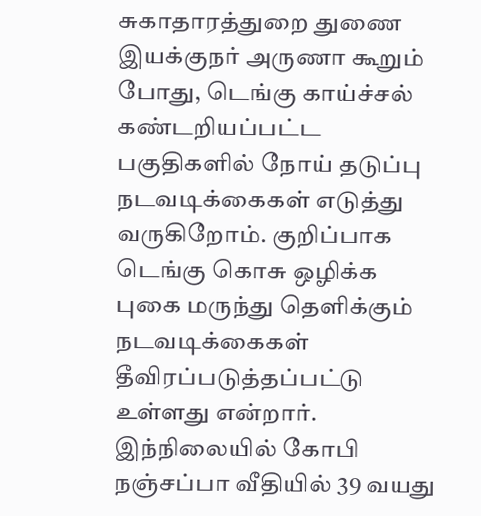சுகாதாரத்துறை துணை இயக்குநர் அருணா கூறும் போது, டெங்கு காய்ச்சல் கண்டறியப்பட்ட பகுதிகளில் நோய் தடுப்பு நடவடிக்கைகள் எடுத்து வருகிறோம். குறிப்பாக டெங்கு கொசு ஒழிக்க புகை மருந்து தெளிக்கும் நடவடிக்கைகள் தீவிரப்படுத்தப்பட்டு உள்ளது என்றார். இந்நிலையில் கோபி நஞ்சப்பா வீதியில் 39 வயது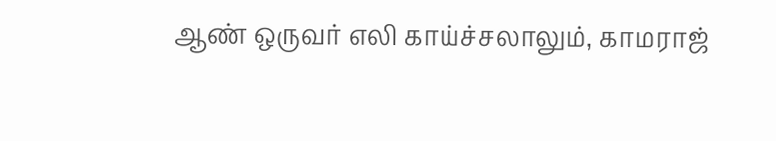ஆண் ஒருவர் எலி காய்ச்சலாலும், காமராஜ்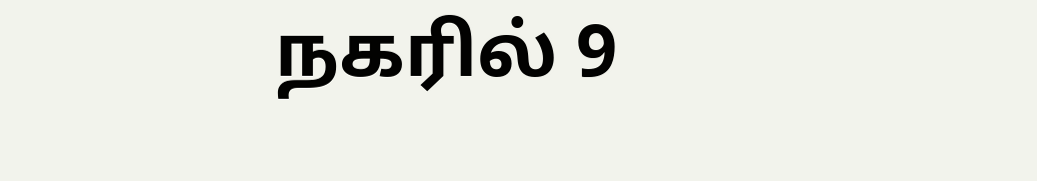நகரில் 9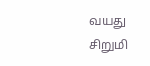வயது சிறுமி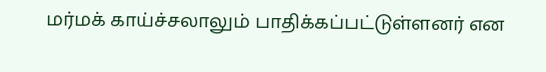மர்மக் காய்ச்சலாலும் பாதிக்கப்பட்டுள்ளனர் என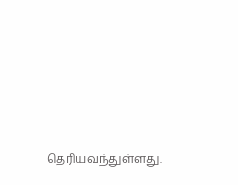தெரியவந்துள்ளது.